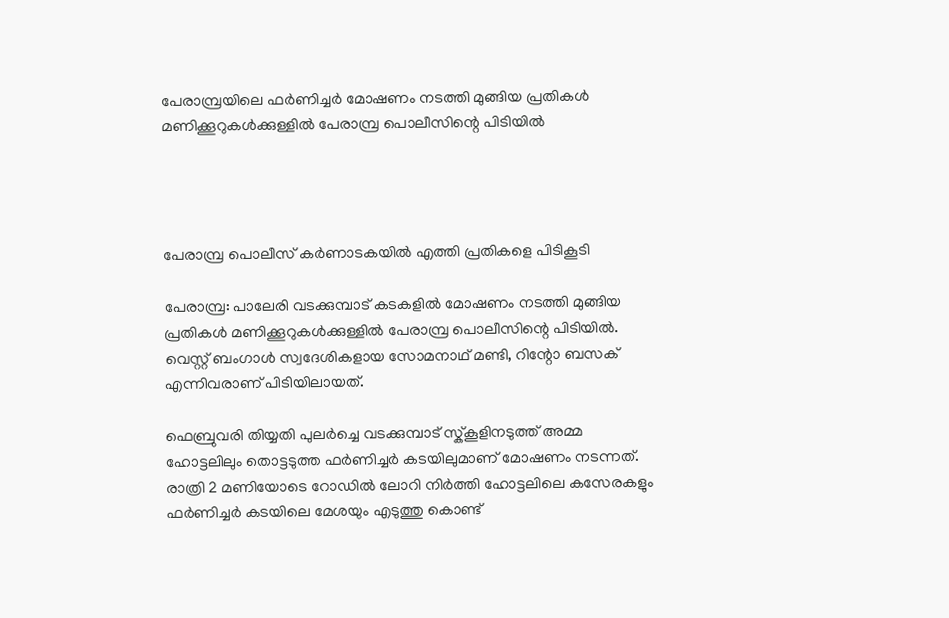പേരാമ്പ്രയിലെ ഫർണിച്ചർ മോഷണം നടത്തി മുങ്ങിയ പ്രതികൾ മണിക്കൂറുകൾക്കുള്ളിൽ പേരാമ്പ്ര പൊലീസിന്റെ പിടിയിൽ




പേരാമ്പ്ര പൊലീസ് കർണാടകയിൽ എത്തി പ്രതികളെ പിടികൂടി

പേരാമ്പ്ര: പാലേരി വടക്കുമ്പാട് കടകളിൽ മോഷണം നടത്തി മുങ്ങിയ പ്രതികൾ മണിക്കൂറുകൾക്കുള്ളിൽ പേരാമ്പ്ര പൊലീസിന്റെ പിടിയിൽ. വെസ്റ്റ് ബംഗാൾ സ്വദേശികളായ സോമനാഥ് മണ്ടി, റിന്റോ ബസക് എന്നിവരാണ് പിടിയിലായത്.

ഫെബ്രുവരി തിയ്യതി പുലർച്ചെ വടക്കുമ്പാട് സ്ക്‌കൂളിനടുത്ത് അമ്മ ഹോട്ടലിലും തൊട്ടടുത്ത ഫർണിച്ചർ കടയിലുമാണ് മോഷണം നടന്നത്. രാത്രി 2 മണിയോടെ റോഡിൽ ലോറി നിർത്തി ഹോട്ടലിലെ കസേരകളും ഫർണിച്ചർ കടയിലെ മേശയും എടുത്തു കൊണ്ട്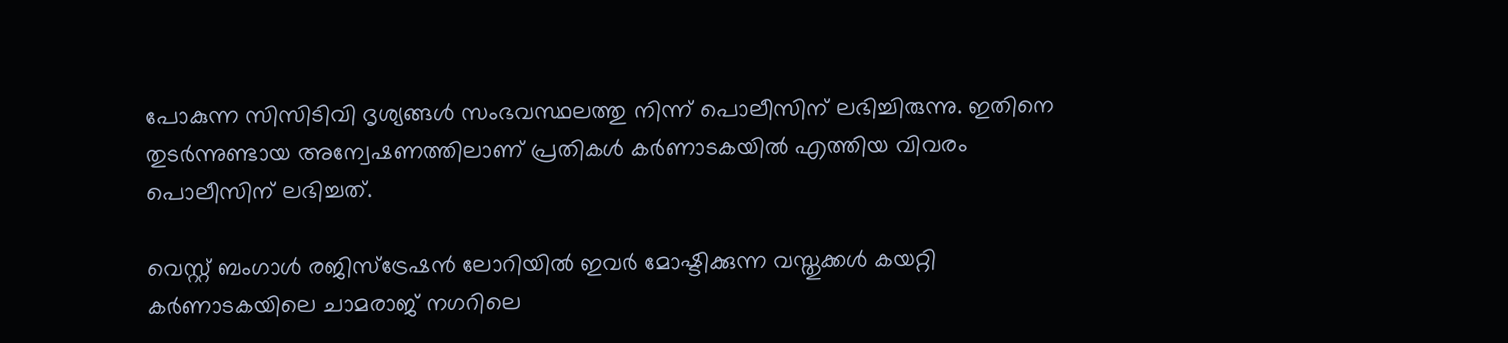പോകുന്ന സിസിടിവി ദൃശ്യങ്ങൾ സംഭവസ്ഥലത്തു നിന്ന് പൊലീസിന് ലഭിച്ചിരുന്നു. ഇതിനെ തുടർന്നുണ്ടായ അന്വേഷണത്തിലാണ് പ്രതികൾ കർണാടകയിൽ എത്തിയ വിവരം പൊലീസിന് ലഭിച്ചത്.

വെസ്റ്റ് ബംഗാൾ രജിസ്ട്രേഷൻ ലോറിയിൽ ഇവർ മോഷ്ടിക്കുന്ന വസ്തുക്കൾ കയറ്റി കർണാടകയിലെ ചാമരാജ് നഗറിലെ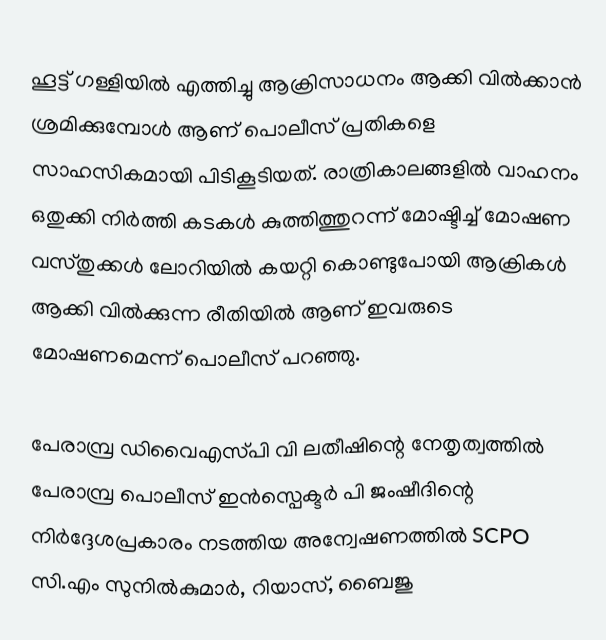ഹൂട്ട് ഗള്ളിയിൽ എത്തിച്ചു ആക്രിസാധനം ആക്കി വിൽക്കാൻ ശ്രമിക്കുമ്പോൾ ആണ് പൊലീസ് പ്രതികളെ സാഹസികമായി പിടികൂടിയത്. രാത്രികാലങ്ങളിൽ വാഹനം ഒതുക്കി നിർത്തി കടകൾ കുത്തിത്തുറന്ന് മോഷ്ടിച്ച് മോഷണ വസ്തുക്കൾ ലോറിയിൽ കയറ്റി കൊണ്ടുപോയി ആക്രികൾ ആക്കി വിൽക്കുന്ന രീതിയിൽ ആണ് ഇവരുടെ മോഷണമെന്ന് പൊലീസ് പറഞ്ഞു.

പേരാമ്പ്ര ഡിവൈഎസ്‌പി വി ലതീഷിന്റെ നേതൃത്വത്തിൽ പേരാമ്പ്ര പൊലീസ് ഇൻസ്പെക്ടർ പി ജംഷീദിന്റെ നിർദ്ദേശപ്രകാരം നടത്തിയ അന്വേഷണത്തിൽ SCPO സി.എം സുനിൽകുമാർ, റിയാസ്, ബൈജു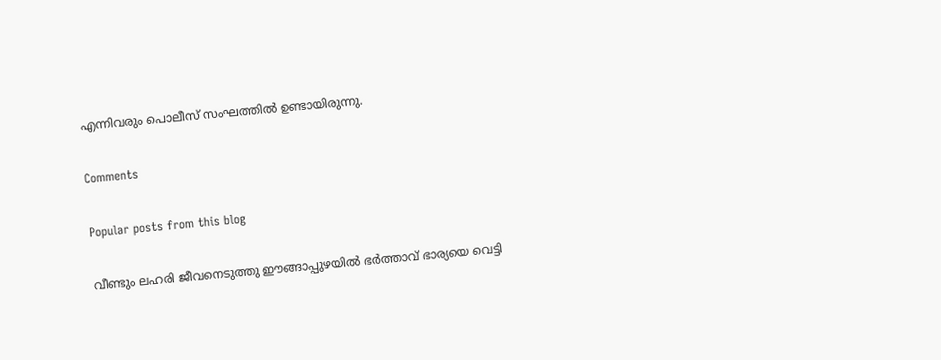എന്നിവരും പൊലീസ് സംഘത്തിൽ ഉണ്ടായിരുന്നു.

Comments

Popular posts from this blog

വീണ്ടും ലഹരി ജീവനെടുത്തു ഈങ്ങാപ്പുഴയിൽ ഭർത്താവ് ഭാര്യയെ വെട്ടി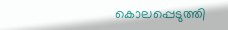കൊലപ്പെടുത്തി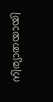നിര്യാതയായി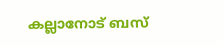കല്ലാനോട് ബസ്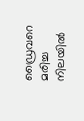ഡ്രൈവറെ മരിച്ച നിലയിൽ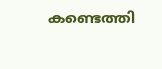കണ്ടെത്തി